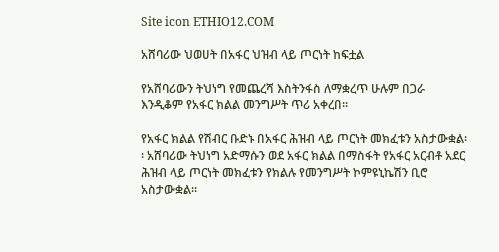Site icon ETHIO12.COM

አሸባሪው ህወሀት በአፋር ህዝብ ላይ ጦርነት ከፍቷል

የአሸባሪውን ትህነግ የመጨረሻ እስትንፋስ ለማቋረጥ ሁሉም በጋራ እንዲቆም የአፋር ክልል መንግሥት ጥሪ አቀረበ፡፡

የአፋር ክልል የሽብር ቡድኑ በአፋር ሕዝብ ላይ ጦርነት መክፈቱን አስታውቋል፡፡ አሸባሪው ትህነግ አድማሱን ወደ አፋር ክልል በማስፋት የአፋር አርብቶ አደር ሕዝብ ላይ ጦርነት መክፈቱን የክልሉ የመንግሥት ኮምዩኒኬሽን ቢሮ አስታውቋል።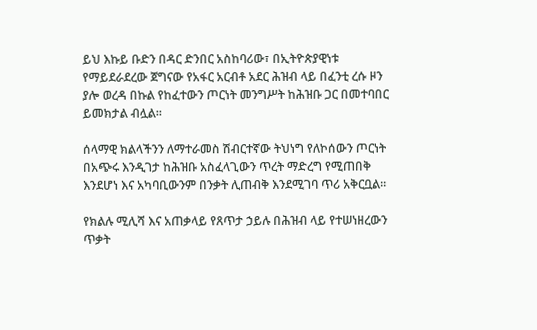ይህ እኩይ ቡድን በዳር ድንበር አስከባሪው፣ በኢትዮጵያዊነቱ የማይደራደረው ጀግናው የአፋር አርብቶ አደር ሕዝብ ላይ በፈንቲ ረሱ ዞን ያሎ ወረዳ በኩል የከፈተውን ጦርነት መንግሥት ከሕዝቡ ጋር በመተባበር ይመክታል ብሏል።

ሰላማዊ ክልላችንን ለማተራመስ ሽብርተኛው ትህነግ የለኮሰውን ጦርነት በአጭሩ እንዲገታ ከሕዝቡ አስፈላጊውን ጥረት ማድረግ የሚጠበቅ እንደሆነ እና አካባቢውንም በንቃት ሊጠብቅ እንደሚገባ ጥሪ አቅርቧል።

የክልሉ ሚሊሻ እና አጠቃላይ የጸጥታ ኃይሉ በሕዝብ ላይ የተሠነዘረውን ጥቃት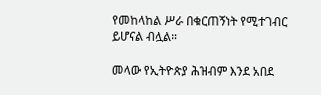የመከላከል ሥራ በቁርጠኝነት የሚተገብር ይሆናል ብሏል።

መላው የኢትዮጵያ ሕዝብም እንደ አበደ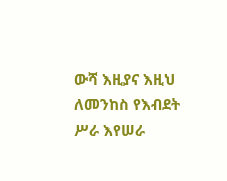ውሻ እዚያና እዚህ ለመንከስ የእብደት ሥራ እየሠራ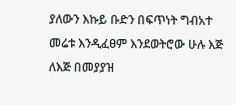ያለውን እኩይ ቡድን በፍጥነት ግብአተ መሬቱ እንዲፈፀም እንደወትሮው ሁሉ እጅ ለእጅ በመያያዝ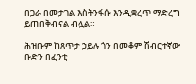በጋራ በመታገል እስትንፋሱ እንዲቋረጥ ማድረግ ይጠበቅብናል ብሏል።

ሕዝቡም ከጸጥታ ኃይሉ ጎን በመቆም ሽብርተኛው ቡድን በፈንቲ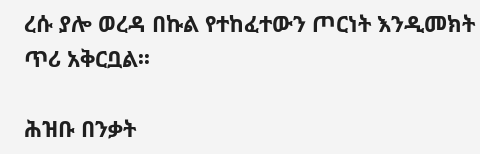ረሱ ያሎ ወረዳ በኩል የተከፈተውን ጦርነት እንዲመክት ጥሪ አቅርቧል፡፡

ሕዝቡ በንቃት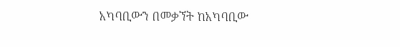አካባቢውን በመቃኘት ከአካባቢው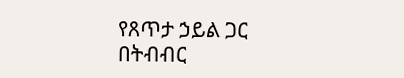የጸጥታ ኃይል ጋር በትብብር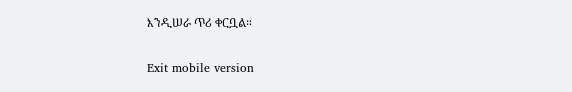እንዲሠራ ጥሪ ቀርቧል።

Exit mobile version